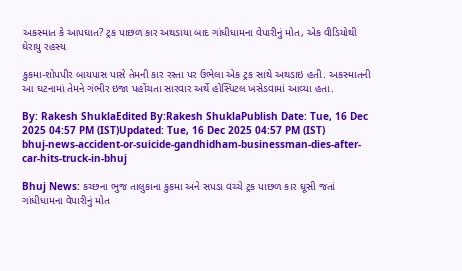અકસ્માત કે આપઘાત? ટ્રક પાછળ કાર અથડાયા બાદ ગાંધીધામના વેપારીનું મોત, એક વીડિયોથી ઘેરાયુ રહસ્ય

કુકમા-શોપપીર બાયપાસ પાસે તેમની કાર રસ્તા પર ઉભેલા એક ટ્રક સાથે અથડાઇ હતી. અકસ્માતની આ ઘટનામાં તેમને ગંભીર ઇજા પહોંચતા સારવાર અર્થે હોસ્પિટલ ખસેડવામાં આવ્યા હતા.

By: Rakesh ShuklaEdited By:Rakesh ShuklaPublish Date: Tue, 16 Dec 2025 04:57 PM (IST)Updated: Tue, 16 Dec 2025 04:57 PM (IST)
bhuj-news-accident-or-suicide-gandhidham-businessman-dies-after-car-hits-truck-in-bhuj

Bhuj News: કચ્છના ભુજ તાલુકાના કુકમા અને સપડા વચ્ચે ટ્રક પાછળ કાર ઘૂસી જતાં ગાંધીધામના વેપારીનું મોત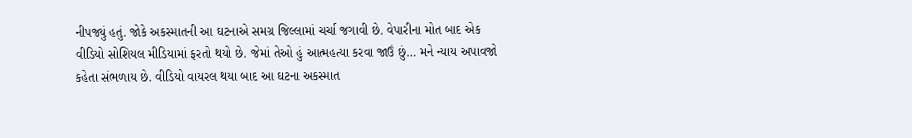નીપજ્યું હતું. જોકે અકસ્માતની આ ઘટનાએ સમગ્ર જિલ્લામાં ચર્ચા જગાવી છે. વેપારીના મોત બાદ એક વીડિયો સોશિયલ મીડિયામાં ફરતો થયો છે. જેમાં તેઓ હું આત્મહત્યા કરવા જાઉં છું… મને ન્યાય અપાવજો કહેતા સંભળાય છે. વીડિયો વાયરલ થયા બાદ આ ઘટના અકસ્માત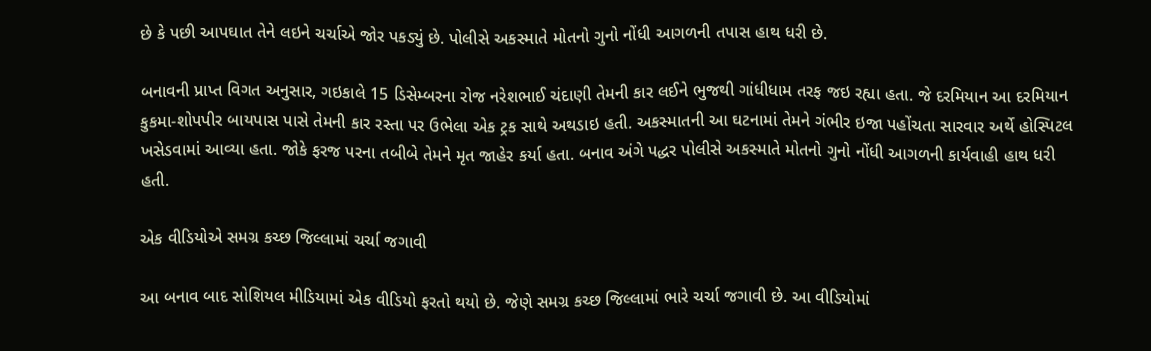છે કે પછી આપઘાત તેને લઇને ચર્ચાએ જોર પકડ્યું છે. પોલીસે અકસ્માતે મોતનો ગુનો નોંધી આગળની તપાસ હાથ ધરી છે.

બનાવની પ્રાપ્ત વિગત અનુસાર, ગઇકાલે 15 ડિસેમ્બરના રોજ નરેશભાઈ ચંદાણી તેમની કાર લઈને ભુજથી ગાંધીધામ તરફ જઇ રહ્યા હતા. જે દરમિયાન આ દરમિયાન કુકમા-શોપપીર બાયપાસ પાસે તેમની કાર રસ્તા પર ઉભેલા એક ટ્રક સાથે અથડાઇ હતી. અકસ્માતની આ ઘટનામાં તેમને ગંભીર ઇજા પહોંચતા સારવાર અર્થે હોસ્પિટલ ખસેડવામાં આવ્યા હતા. જોકે ફરજ પરના તબીબે તેમને મૃત જાહેર કર્યા હતા. બનાવ અંગે પદ્ધર પોલીસે અકસ્માતે મોતનો ગુનો નોંધી આગળની કાર્યવાહી હાથ ધરી હતી.

એક વીડિયોએ સમગ્ર કચ્છ જિલ્લામાં ચર્ચા જગાવી

આ બનાવ બાદ સોશિયલ મીડિયામાં એક વીડિયો ફરતો થયો છે. જેણે સમગ્ર કચ્છ જિલ્લામાં ભારે ચર્ચા જગાવી છે. આ વીડિયોમાં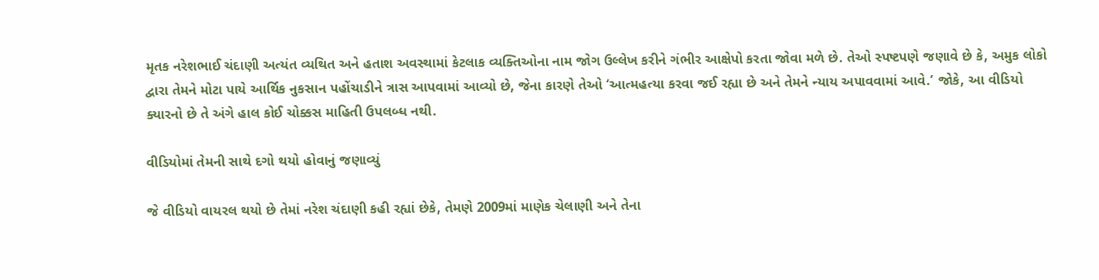મૃતક નરેશભાઈ ચંદાણી અત્યંત વ્યથિત અને હતાશ અવસ્થામાં કેટલાક વ્યક્તિઓના નામ જોગ ઉલ્લેખ કરીને ગંભીર આક્ષેપો કરતા જોવા મળે છે. તેઓ સ્પષ્ટપણે જણાવે છે કે, અમુક લોકો દ્વારા તેમને મોટા પાયે આર્થિક નુકસાન પહોંચાડીને ત્રાસ આપવામાં આવ્યો છે, જેના કારણે તેઓ ‘આત્મહત્યા કરવા જઈ રહ્યા છે અને તેમને ન્યાય અપાવવામાં આવે.’ જોકે, આ વીડિયો ક્યારનો છે તે અંગે હાલ કોઈ ચોક્કસ માહિતી ઉપલબ્ધ નથી.

વીડિયોમાં તેમની સાથે દગો થયો હોવાનું જણાવ્યું

જે વીડિયો વાયરલ થયો છે તેમાં નરેશ ચંદાણી કહી રહ્યાં છેકે, તેમણે 2009માં માણેક ચેલાણી અને તેના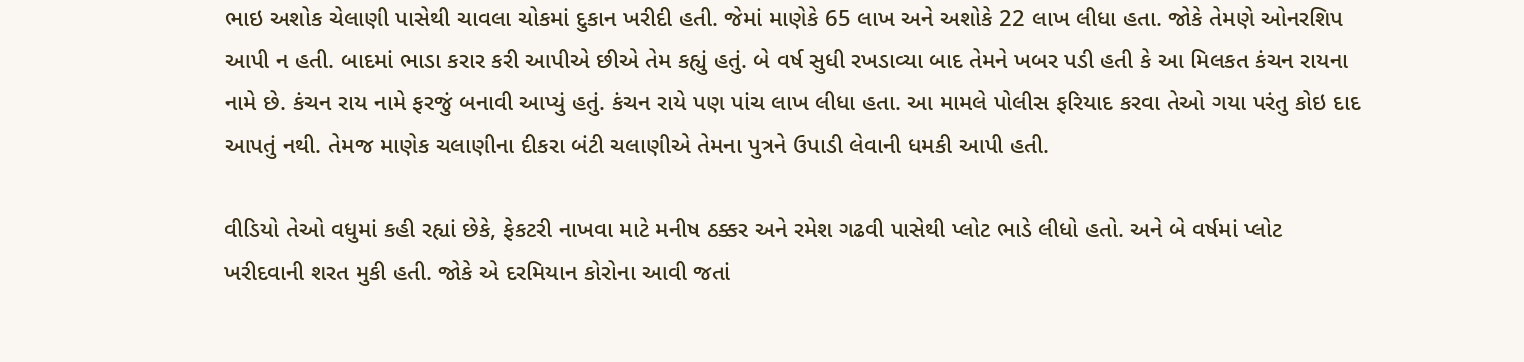ભાઇ અશોક ચેલાણી પાસેથી ચાવલા ચોકમાં દુકાન ખરીદી હતી. જેમાં માણેકે 65 લાખ અને અશોકે 22 લાખ લીધા હતા. જોકે તેમણે ઓનરશિપ આપી ન હતી. બાદમાં ભાડા કરાર કરી આપીએ છીએ તેમ કહ્યું હતું. બે વર્ષ સુધી રખડાવ્યા બાદ તેમને ખબર પડી હતી કે આ મિલકત કંચન રાયના નામે છે. કંચન રાય નામે ફરજું બનાવી આપ્યું હતું. કંચન રાયે પણ પાંચ લાખ લીધા હતા. આ મામલે પોલીસ ફરિયાદ કરવા તેઓ ગયા પરંતુ કોઇ દાદ આપતું નથી. તેમજ માણેક ચલાણીના દીકરા બંટી ચલાણીએ તેમના પુત્રને ઉપાડી લેવાની ધમકી આપી હતી.

વીડિયો તેઓ વધુમાં કહી રહ્યાં છેકે, ફેકટરી નાખવા માટે મનીષ ઠક્કર અને રમેશ ગઢવી પાસેથી પ્લોટ ભાડે લીધો હતો. અને બે વર્ષમાં પ્લોટ ખરીદવાની શરત મુકી હતી. જોકે એ દરમિયાન કોરોના આવી જતાં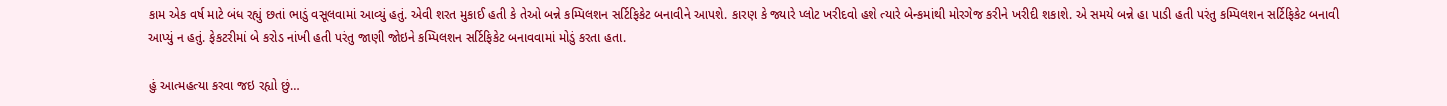કામ એક વર્ષ માટે બંધ રહ્યું છતાં ભાડું વસૂલવામાં આવ્યું હતું. એવી શરત મુકાઈ હતી કે તેઓ બન્ને કમ્પિલશન સર્ટિફિકેટ બનાવીને આપશે. કારણ કે જ્યારે પ્લોટ ખરીદવો હશે ત્યારે બેન્કમાંથી મોરગેજ કરીને ખરીદી શકાશે. એ સમયે બન્ને હા પાડી હતી પરંતુ કમ્પિલશન સર્ટિફિકેટ બનાવી આપ્યું ન હતું. ફેકટરીમાં બે કરોડ નાંખી હતી પરંતુ જાણી જોઇને કમ્પિલશન સર્ટિફિકેટ બનાવવામાં મોડું કરતા હતા.

હું આત્મહત્યા કરવા જઇ રહ્યો છું…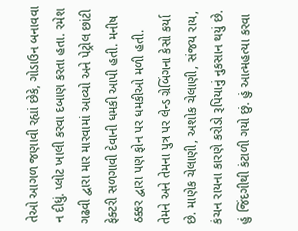તેઓ આગળ જણાવી રહ્યાં છેકે, ગોડાઉન બનાવવા ન દીધું. પ્લોટ ખાલી કરવા દબાણ કરતા હતા. રમેશ ગઢવી દ્વારા માર મારવામાં આવ્યો અને પેટ્રોલ છાંટી ફેક્ટરી સળગાવી દેવાની ધમકી આપી હતી. મનીષ ઠક્કર દ્વારા પણ ફોન પર ધમકીઓ મળી હતી. તેમને અને તેમના પુત્ર પર લેન્ડ ગ્રેબિંગના કેસો કર્યા છે. માણેક ચેલાણી, અશોક ચેલાણી, સંજય રાય, કંચન રાયના કારણે કરોડો રૂપિયાનું નુકસાન થયું છે. હું જિંદગીથી કંટાળી ગયો છું. હું આત્મહત્યા કરવા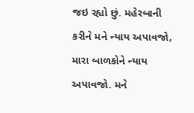જઇ રહ્યો છું. મહેરબાની કરીને મને ન્યાય અપાવજો, મારા બાળકોને ન્યાય અપાવજો. મને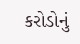કરોડોનું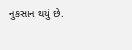નુકસાન થયું છે.